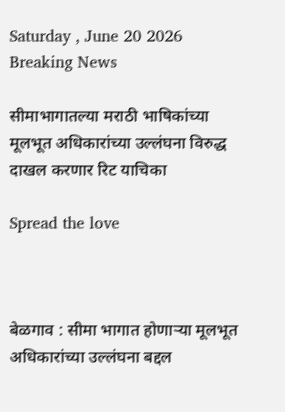Saturday , June 20 2026
Breaking News

सीमाभागातल्या मराठी भाषिकांच्या मूलभूत अधिकारांच्या उल्लंघना विरुद्ध दाखल करणार रिट याचिका

Spread the love



बेळगाव : सीमा भागात होणाऱ्या मूलभूत अधिकारांच्या उल्लंघना बद्दल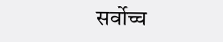सर्वोच्च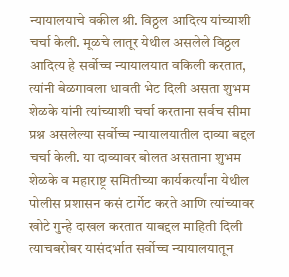न्यायालयाचे वकील श्री. विठ्ठल आदित्य यांच्याशी चर्चा केली. मूळचे लातूर येथील असलेले विठ्ठल आदित्य हे सर्वोच्च न्यायालयात वकिली करतात, त्यांनी बेळगावला धावती भेट दिली असता शुभम शेळके यांनी त्यांच्याशी चर्चा करताना सर्वच सीमा प्रश्न असलेल्या सर्वोच्च न्यायालयातील दाव्या बद्दल चर्चा केली. या दाव्यावर बोलत असताना शुभम शेळके व महाराष्ट्र समितीच्या कार्यकर्त्यांना येथील पोलीस प्रशासन कसं टार्गेट करते आणि त्यांच्यावर खोटे गुन्हे दाखल करतात याबद्दल माहिती दिली त्याचबरोबर यासंदर्भात सर्वोच्च न्यायालयातून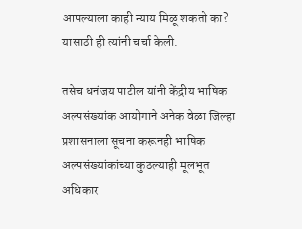आपल्याला काही न्याय मिळू शकतो का? यासाठी ही त्यांनी चर्चा केली.

तसेच धनंजय पाटील यांनी केंद्रीय भाषिक अल्पसंख्यांक आयोगाने अनेक वेळा जिल्हा प्रशासनाला सूचना करूनही भाषिक अल्पसंख्यांकांच्या कुठल्याही मूलभूत अधिकार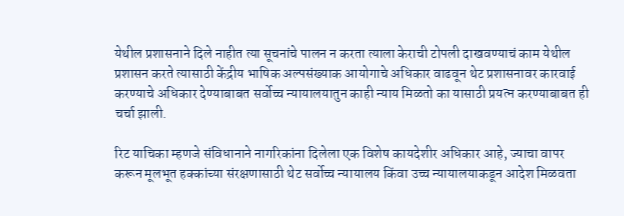येथील प्रशासनाने दिले नाहीत त्या सूचनांचे पालन न करता त्याला केराची टोपली दाखवण्याचं काम येथील प्रशासन करते त्यासाठी केंद्रीय भाषिक अल्पसंख्याक आयोगाचे अधिकार वाढवून थेट प्रशासनावर कारवाई करण्याचे अधिकार देण्याबाबत सर्वोच्च न्यायालयातुन काही न्याय मिळतो का यासाठी प्रयत्न करण्याबाबत ही चर्चा झाली.

रिट याचिका म्हणजे संविधानाने नागरिकांना दिलेला एक विशेष कायदेशीर अधिकार आहे, ज्याचा वापर करून मूलभूत हक्कांच्या संरक्षणासाठी थेट सर्वोच्च न्यायालय किंवा उच्च न्यायालयाकडून आदेश मिळवता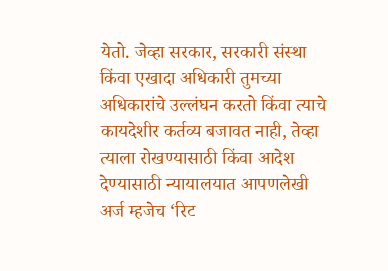येतो. जेव्हा सरकार, सरकारी संस्था किंवा एखादा अधिकारी तुमच्या अधिकारांचे उल्लंघन करतो किंवा त्याचे कायदेशीर कर्तव्य बजावत नाही, तेव्हा त्याला रोखण्यासाठी किंवा आदेश देण्यासाठी न्यायालयात आपणलेखी अर्ज म्हजेच ‘रिट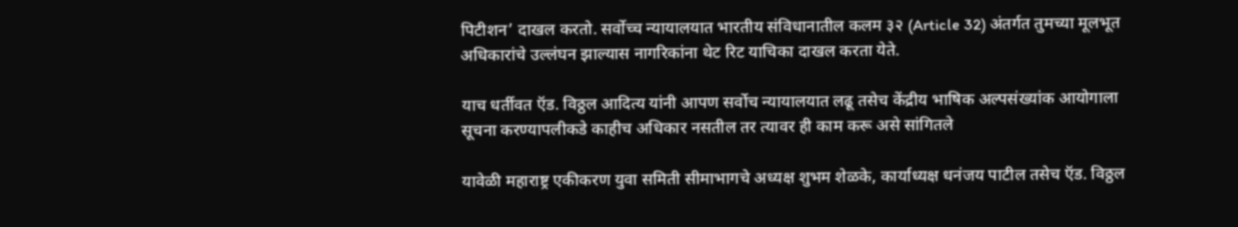पिटीशन’ दाखल करतो. सर्वोच्च न्यायालयात भारतीय संविधानातील कलम ३२ (Article 32) अंतर्गत तुमच्या मूलभूत अधिकारांचे उल्लंघन झाल्यास नागरिकांना थेट रिट याचिका दाखल करता येते.

याच धर्तीवत ऍड. विठ्ठल आदित्य यांनी आपण सर्वोच न्यायालयात लढू तसेच केंद्रीय भाषिक अल्पसंख्यांक आयोगाला सूचना करण्यापलीकडे काहीच अधिकार नसतील तर त्यावर ही काम करू असे सांगितले

यावेळी महाराष्ट्र एकीकरण युवा समिती सीमाभागचे अध्यक्ष शुभम शेळके, कार्याध्यक्ष धनंजय पाटील तसेच ऍड. विठ्ठल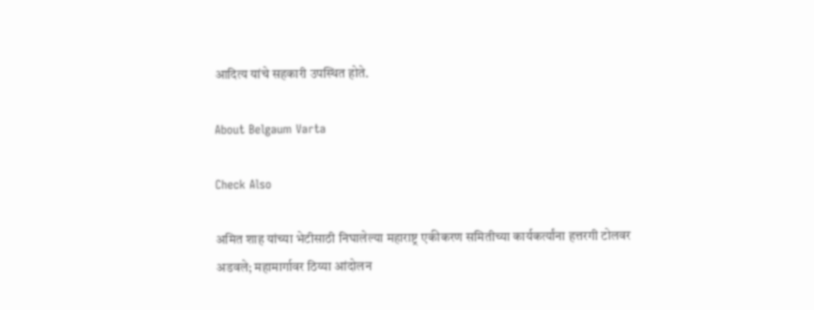आदित्य यांचे सहकारी उपस्थित होते.

About Belgaum Varta

Check Also

अमित शाह यांच्या भेटीसाठी निघालेल्या महाराष्ट्र एकीकरण समितीच्या कार्यकर्त्यांना हत्तरगी टोलवर अडवले; महामार्गावर ठिय्या आंदोलन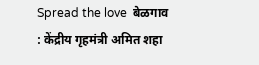Spread the love  बेळगाव : केंद्रीय गृहमंत्री अमित शहा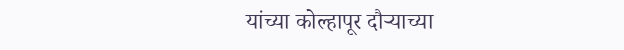यांच्या कोल्हापूर दौऱ्याच्या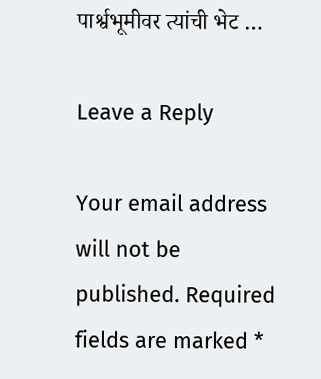पार्श्वभूमीवर त्यांची भेट …

Leave a Reply

Your email address will not be published. Required fields are marked *